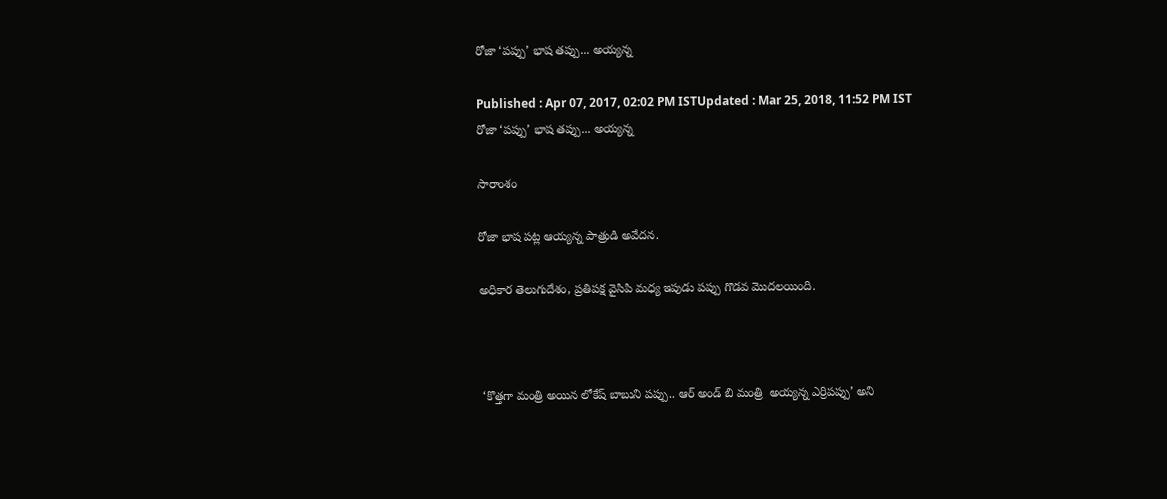రోజా ‘పప్పు’ భాష తప్పు... అయ్యన్న

Published : Apr 07, 2017, 02:02 PM ISTUpdated : Mar 25, 2018, 11:52 PM IST
రోజా ‘పప్పు’ భాష తప్పు... అయ్యన్న

సారాంశం

రోజా భాష పట్ల ఆయ్యన్న పాత్రుడి అవేదన.

అధికార తెలుగుదేశం, ప్రతిపక్ష వైసిపి మధ్య ఇపుడు పప్పు గొడవ మొదలయింది.



 ‘కొత్తగా మంత్రి అయిన లోకేష్‌ బాబుని పప్పు.. ఆర్ అండ్ బి మంత్రి  అయ్యన్న ఎర్రిపప్పు’ అని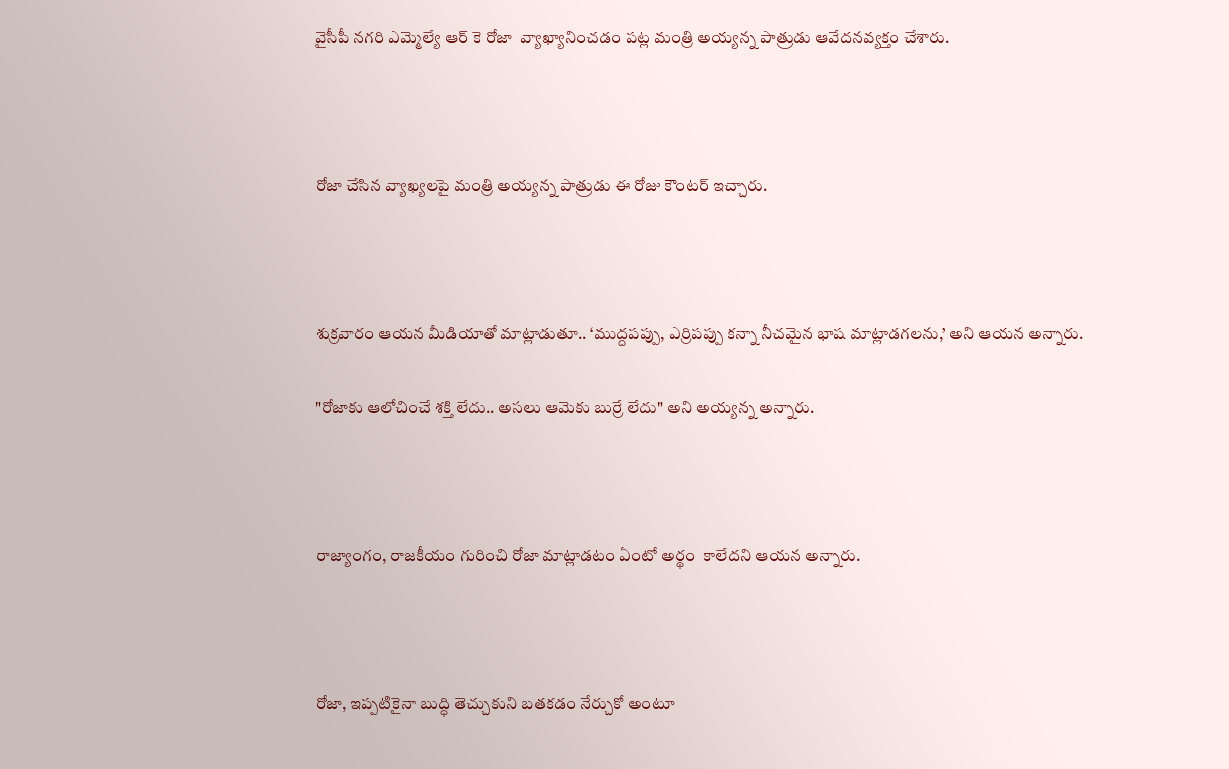వైసీపీ నగరి ఎమ్మెల్యే ఆర్ కె రోజా  వ్యాఖ్యానించడం పట్ల మంత్రి అయ్యన్న పాత్రుడు ఆవేదనవ్యక్తం చేశారు.



రోజా చేసిన వ్యాఖ్యలపై మంత్రి అయ్యన్న పాత్రుడు ఈ రోజు కౌంటర్ ఇచ్చారు.



శుక్రవారం ఆయన మీడియాతో మాట్లాడుతూ.. ‘ముద్దపప్పు, ఎర్రిపప్పు కన్నా నీచమైన భాష మాట్లాడగలను,’ అని ఆయన అన్నారు.

"రోజాకు ఆలోచించే శక్తి లేదు.. అసలు ఆమెకు బుర్రే లేదు" అని అయ్యన్న అన్నారు.



రాజ్యాంగం, రాజకీయం గురించి రోజా మాట్లాడటం ఏంటో అర్థం  కాలేదని ఆయన అన్నారు.



రోజా, ఇప్పటికైనా బుద్ధి తెచ్చుకుని బతకడం నేర్చుకో అంటూ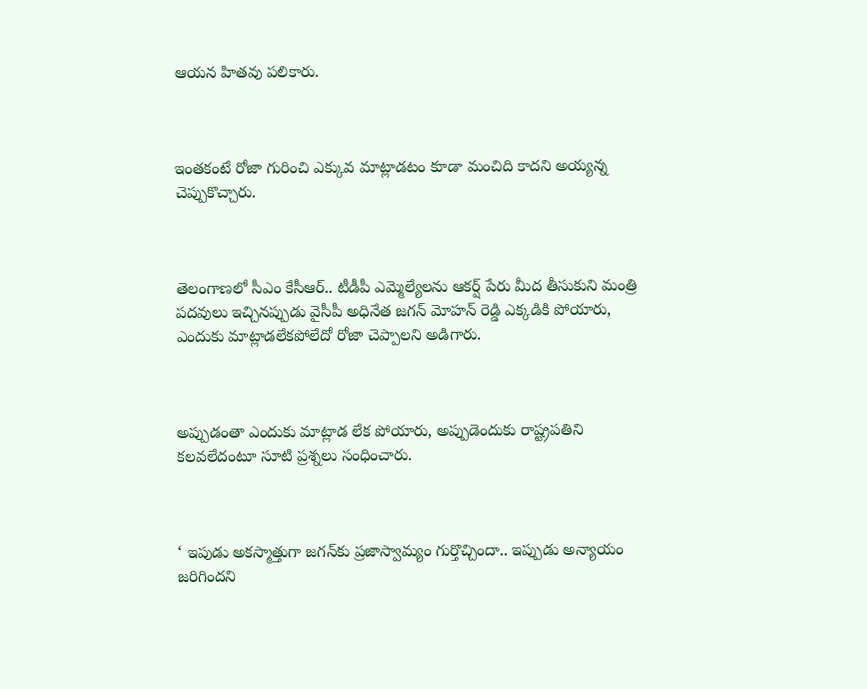ఆయన హితవు పలికారు.



ఇంతకంటే రోజా గురించి ఎక్కువ మాట్లాడటం కూడా మంచిది కాదని అయ్యన్న చెప్పుకొచ్చారు.



తెలంగాణలో సీఎం కేసీఆర్.. టీడీపీ ఎమ్మెల్యేలను ఆకర్ష్ పేరు మీద తీసుకుని మంత్రి పదవులు ఇచ్చినప్పుడు వైసీపీ అధినేత జగన్ మోహన్ రెడ్డి ఎక్కడికి పోయారు, ఎందుకు మాట్లాడలేకపోలేదో రోజా చెప్పాలని అడిగారు.



అప్పుడంతా ఎందుకు మాట్లాడ లేక పోయారు, అప్పుడెందుకు రాష్ట్రపతిని కలవలేదంటూ సూటి ప్రశ్నలు సంధించారు.



‘ ఇపుడు అకస్మాత్తుగా జగన్‌‌కు ప్రజాస్వామ్యం గుర్తొచ్చిందా.. ఇప్పుడు అన్యాయం జరిగిందని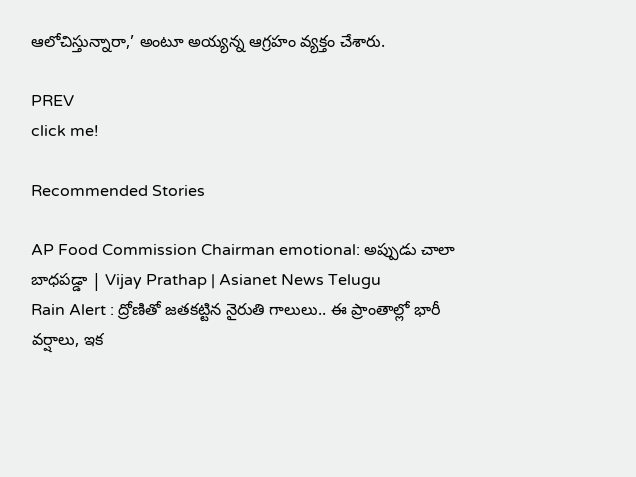ఆలోచిస్తున్నారా,’ అంటూ అయ్యన్న ఆగ్రహం వ్యక్తం చేశారు.

PREV
click me!

Recommended Stories

AP Food Commission Chairman emotional: అప్పుడు చాలా బాధపడ్డా | Vijay Prathap | Asianet News Telugu
Rain Alert : ద్రోణితో జతకట్టిన నైరుతి గాలులు.. ఈ ప్రాంతాల్లో భారీ వర్షాలు, ఇక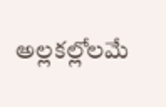అల్లకల్లోలమే